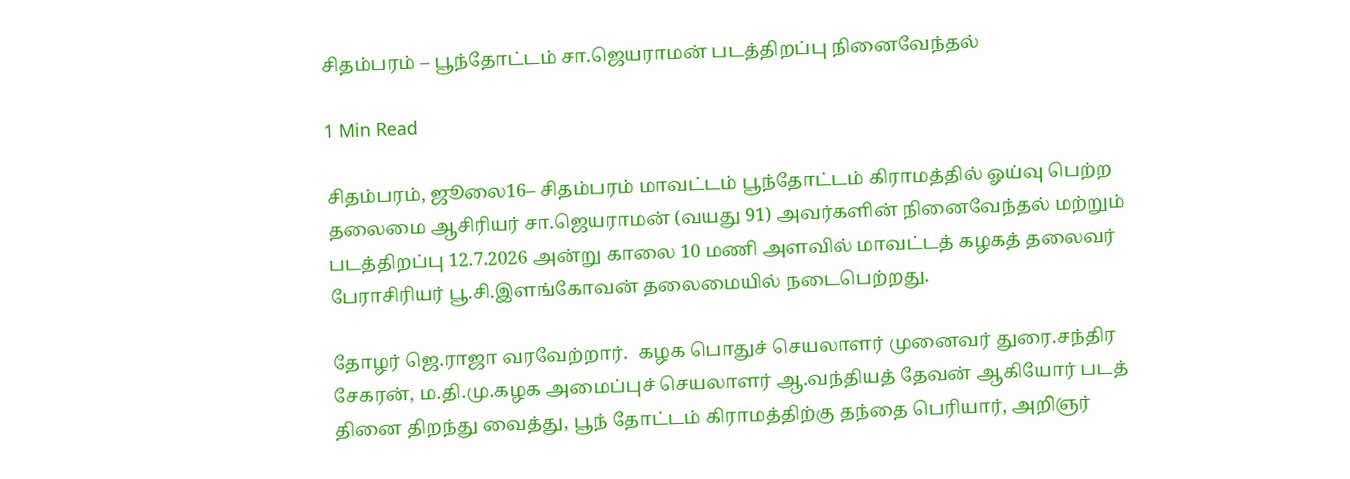சிதம்பரம் – பூந்தோட்டம் சா.ஜெயராமன் படத்திறப்பு நினைவேந்தல்

1 Min Read

சிதம்பரம், ஜூலை16– சிதம்பரம் மாவட்டம் பூந்தோட்டம் கிராமத்தில் ஓய்வு பெற்ற தலைமை ஆசிரியர் சா.ஜெயராமன் (வயது 91) அவர்களின் நினைவேந்தல் மற்றும் படத்திறப்பு 12.7.2026 அன்று காலை 10 மணி அளவில் மாவட்டத் கழகத் தலைவர் பேராசிரியர் பூ.சி.இளங்கோவன் தலைமையில் நடைபெற்றது.

தோழர் ஜெ.ராஜா வரவேற்றார்.  கழக பொதுச் செயலாளர் முனைவர் துரை.சந்திர சேகரன், ம.தி.மு.கழக அமைப்புச் செயலாளர் ஆ.வந்தியத் தேவன் ஆகியோர் படத் தினை திறந்து வைத்து, பூந் தோட்டம் கிராமத்திற்கு தந்தை பெரியார், அறிஞர்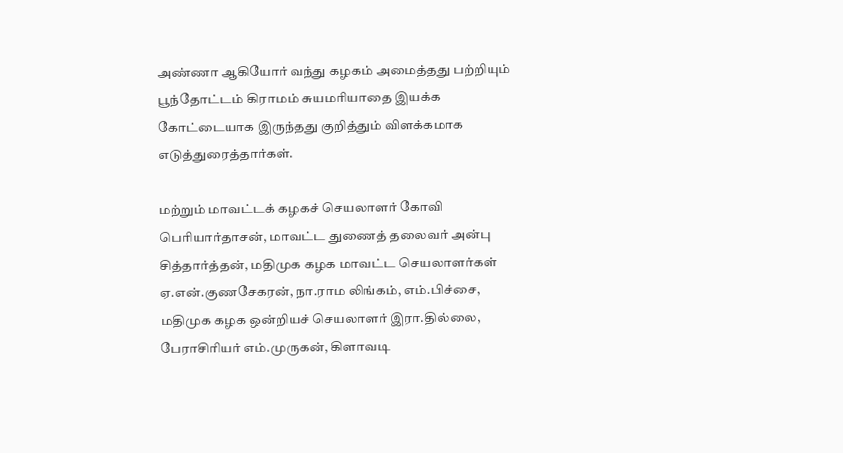அண்ணா ஆகியோர் வந்து கழகம் அமைத்தது பற்றியும் பூந்தோட்டம் கிராமம் சுயமரியாதை இயக்க கோட்டையாக இருந்தது குறித்தும் விளக்கமாக எடுத்துரைத்தார்கள்.

மற்றும் மாவட்டக் கழகச் செயலாளர் கோவி பெரியார்தாசன், மாவட்ட துணைத் தலைவர் அன்பு சித்தார்த்தன், மதிமுக கழக மாவட்ட செயலாளர்கள் ஏ.என்.குணசேகரன், நா.ராம லிங்கம், எம்.பிச்சை, மதிமுக கழக ஒன்றியச் செயலாளர் இரா.தில்லை, பேராசிரியர் எம்.முருகன், கிளாவடி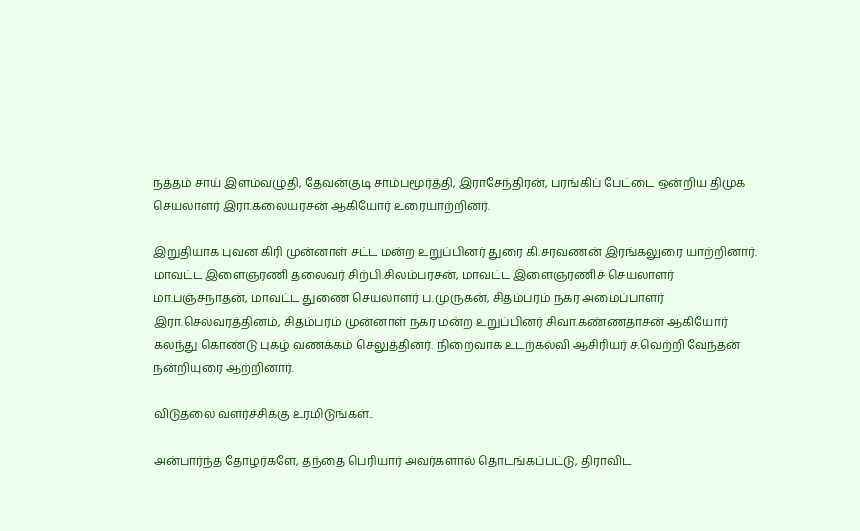நத்தம் சாய் இளம்வழுதி, தேவன்குடி சாம்பமூர்த்தி, இராசேந்திரன், பரங்கிப் பேட்டை ஒன்றிய திமுக செயலாளர் இரா.கலையரசன் ஆகியோர் உரையாற்றினர்.

இறுதியாக புவன கிரி முன்னாள் சட்ட மன்ற உறுப்பினர் துரை கி.சரவணன் இரங்கலுரை யாற்றினார்.  மாவட்ட இளைஞரணி தலைவர் சிற்பி.சிலம்பரசன், மாவட்ட இளைஞரணிச் செயலாளர் மா.பஞ்சநாதன், மாவட்ட துணை செயலாளர் ப.முருகன், சிதம்பரம் நகர அமைப்பாளர் இரா.செல்வரத்தினம், சிதம்பரம் முன்னாள் நகர மன்ற உறுப்பினர் சிவா.கண்ணதாசன் ஆகியோர் கலந்து கொண்டு புகழ் வணக்கம் செலுத்தினர். நிறைவாக உடற்கல்வி ஆசிரியர் ச.வெற்றி வேந்தன் நன்றியுரை ஆற்றினார்.

விடுதலை வளர்ச்சிக்கு உரமிடுங்கள்..

அன்பார்ந்த தோழர்களே, தந்தை பெரியார் அவர்களால் தொடங்கப்பட்டு, திராவிட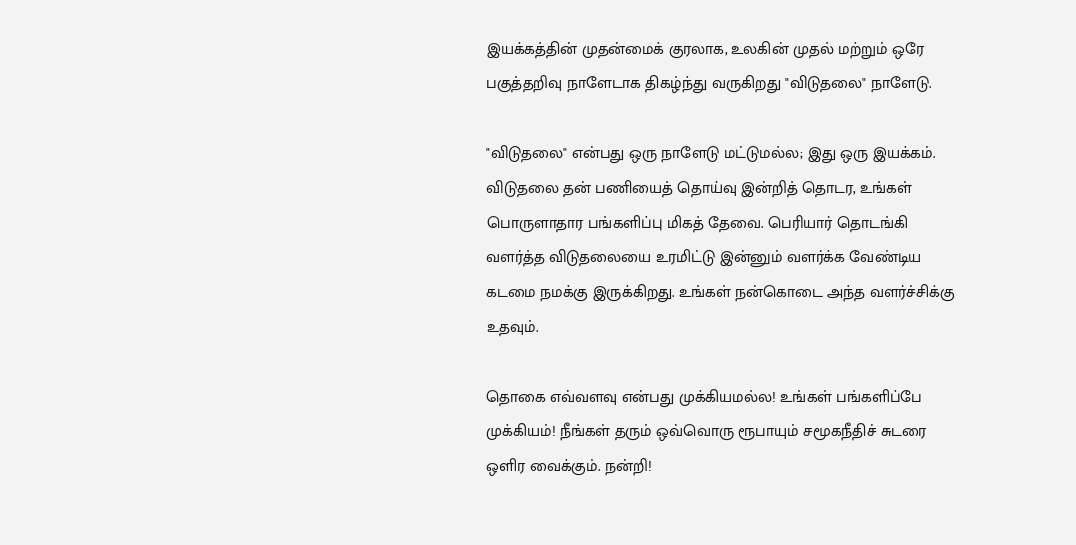இயக்கத்தின் முதன்மைக் குரலாக, உலகின் முதல் மற்றும் ஒரே பகுத்தறிவு நாளேடாக திகழ்ந்து வருகிறது "விடுதலை" நாளேடு.

"விடுதலை" என்பது ஒரு நாளேடு மட்டுமல்ல; இது ஒரு இயக்கம். விடுதலை தன் பணியைத் தொய்வு இன்றித் தொடர, உங்கள் பொருளாதார பங்களிப்பு மிகத் தேவை. பெரியார் தொடங்கி வளர்த்த விடுதலையை உரமிட்டு இன்னும் வளர்க்க வேண்டிய கடமை நமக்கு இருக்கிறது. உங்கள் நன்கொடை அந்த வளர்ச்சிக்கு உதவும்.

தொகை எவ்வளவு என்பது முக்கியமல்ல! உங்கள் பங்களிப்பே முக்கியம்! நீங்கள் தரும் ஒவ்வொரு ரூபாயும் சமூகநீதிச் சுடரை ஒளிர வைக்கும். நன்றி!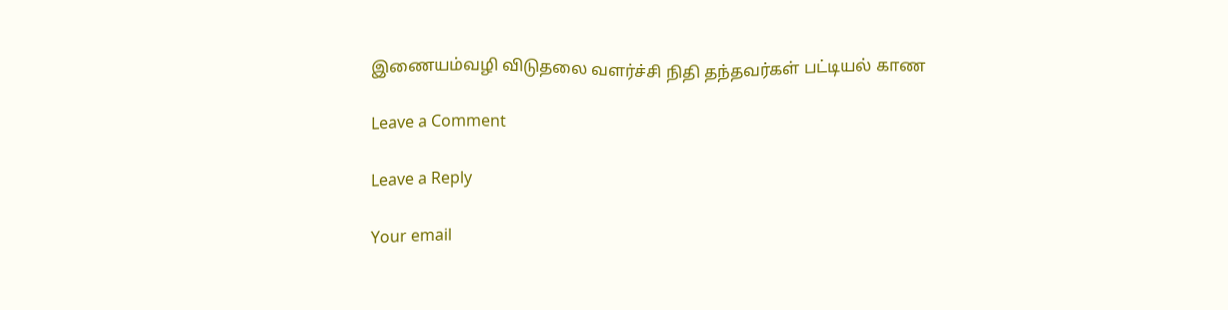இணையம்வழி விடுதலை வளர்ச்சி நிதி தந்தவர்கள் பட்டியல் காண

Leave a Comment

Leave a Reply

Your email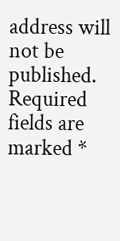address will not be published. Required fields are marked *